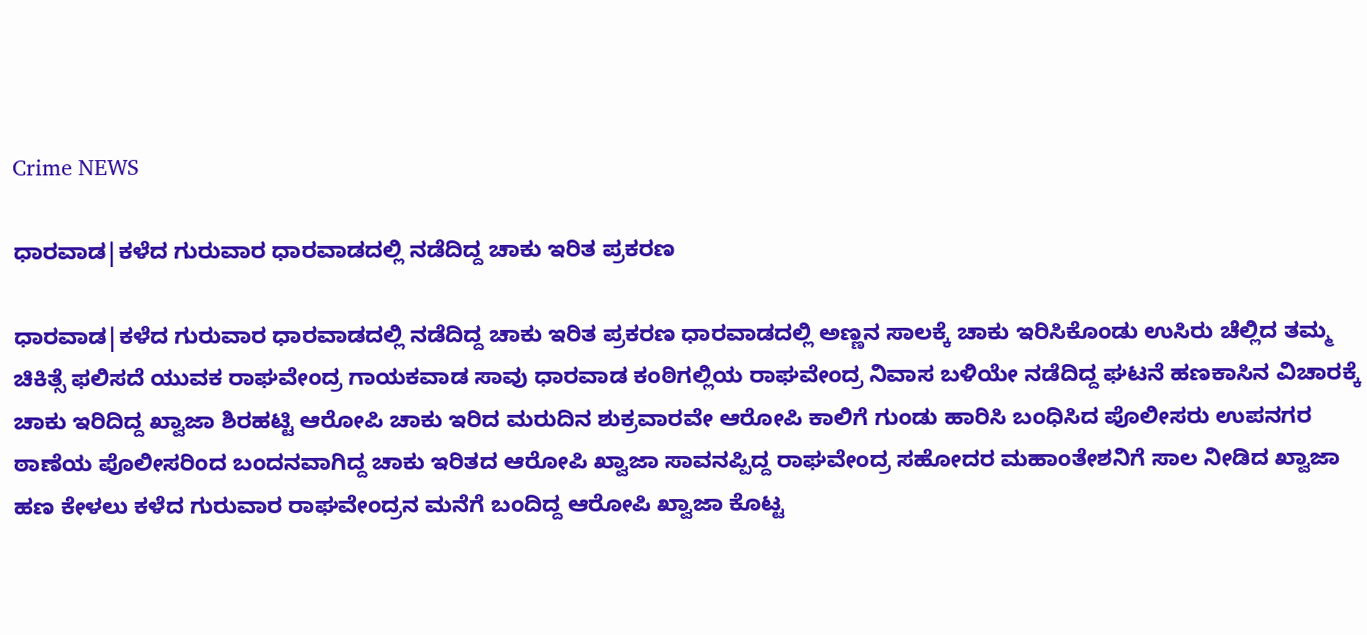Crime NEWS

ಧಾರವಾಡ|ಕಳೆದ ಗುರುವಾರ ಧಾರವಾಡದಲ್ಲಿ ನಡೆದಿದ್ದ ಚಾಕು ಇರಿತ ಪ್ರಕರಣ

ಧಾರವಾಡ|ಕಳೆದ ಗುರುವಾರ ಧಾರವಾಡದಲ್ಲಿ ನಡೆದಿದ್ದ ಚಾಕು ಇರಿತ ಪ್ರಕರಣ ಧಾರವಾಡದಲ್ಲಿ ಅಣ್ಣನ ಸಾಲಕ್ಕೆ ಚಾಕು ಇರಿಸಿಕೊಂಡು ಉಸಿರು ಚೆಲ್ಲಿದ ತಮ್ಮ ಚಿಕಿತ್ಸೆ ಫಲಿಸದೆ ಯುವಕ ರಾಘವೇಂದ್ರ ಗಾಯಕವಾಡ ಸಾವು ಧಾರವಾಡ ಕಂಠಿಗಲ್ಲಿಯ ರಾಘವೇಂದ್ರ ನಿವಾಸ ಬಳಿಯೇ ನಡೆದಿದ್ದ ಘಟನೆ ಹಣಕಾಸಿನ ವಿಚಾರಕ್ಕೆ ಚಾಕು ಇರಿದಿದ್ದ ಖ್ವಾಜಾ ಶಿರಹಟ್ಟಿ ಆರೋಪಿ ಚಾಕು ಇರಿದ ಮರುದಿನ‌ ಶುಕ್ರವಾರವೇ ಆರೋಪಿ ಕಾಲಿಗೆ ಗುಂಡು ಹಾರಿಸಿ ಬಂಧಿಸಿದ ಪೊಲೀಸರು ಉಪನಗರ ಠಾಣೆಯ ಪೊಲೀಸರಿಂದ ಬಂದನವಾಗಿದ್ದ ಚಾಕು ಇರಿತದ ಆರೋಪಿ ಖ್ವಾಜಾ ಸಾವನಪ್ಪಿದ್ದ ರಾಘವೇಂದ್ರ ಸಹೋದರ ಮಹಾಂತೇಶನಿಗೆ ಸಾಲ ನೀಡಿದ ಖ್ವಾಜಾ ಹಣ ಕೇಳಲು ಕಳೆದ ಗುರುವಾರ ರಾಘವೇಂದ್ರನ ಮನೆಗೆ ಬಂದಿದ್ದ ಆರೋಪಿ ಖ್ವಾಜಾ ಕೊಟ್ಟ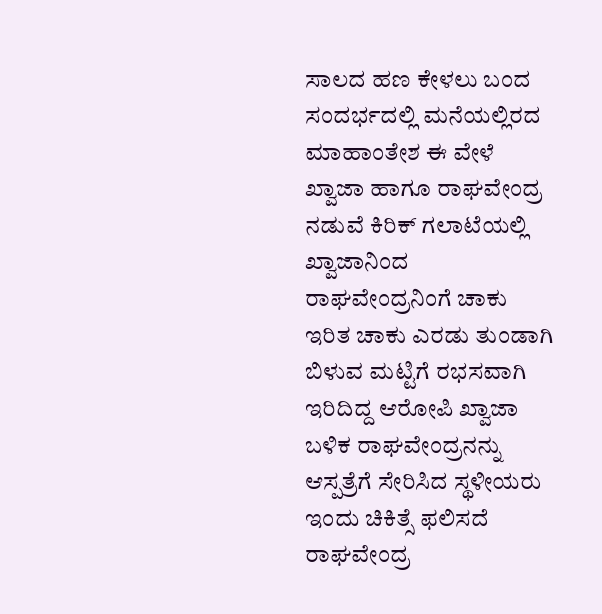ಸಾಲದ ಹಣ ಕೇಳಲು ಬಂದ ಸಂದರ್ಭದಲ್ಲಿ ಮನೆಯಲ್ಲಿರದ ಮಾಹಾಂತೇಶ ಈ ವೇಳೆ ಖ್ವಾಜಾ ಹಾಗೂ ರಾಘವೇಂದ್ರ ನಡುವೆ ಕಿರಿಕ್ ಗಲಾಟೆಯಲ್ಲಿ ಖ್ವಾಜಾನಿಂದ ರಾಘವೇಂದ್ರನಿಂಗೆ ಚಾಕು ಇರಿತ ಚಾಕು ಎರಡು ತುಂಡಾಗಿ ಬಿಳುವ ಮಟ್ಟಿಗೆ ರಭಸವಾಗಿ ಇರಿದಿದ್ದ ಆರೋಪಿ ಖ್ವಾಜಾ ಬಳಿಕ ರಾಘವೇಂದ್ರನನ್ನು ಆಸ್ಪತ್ರೆಗೆ ಸೇರಿಸಿದ ಸ್ಥಳೀಯರು ಇಂದು ಚಿಕಿತ್ಸೆ ಫಲಿಸದೆ ರಾಘವೇಂದ್ರ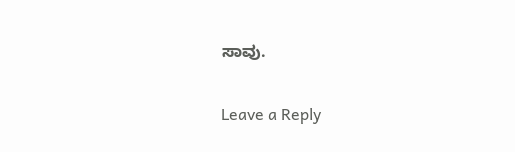ಸಾವು.

Leave a Reply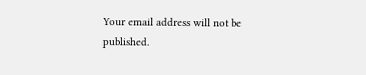Your email address will not be published.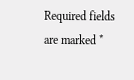Required fields are marked *